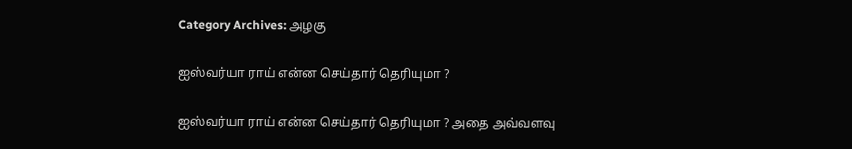Category Archives: அழகு

ஐஸ்வர்யா ராய் என்ன செய்தார் தெரியுமா ?

ஐஸ்வர்யா ராய் என்ன செய்தார் தெரியுமா ? அதை அவ்வளவு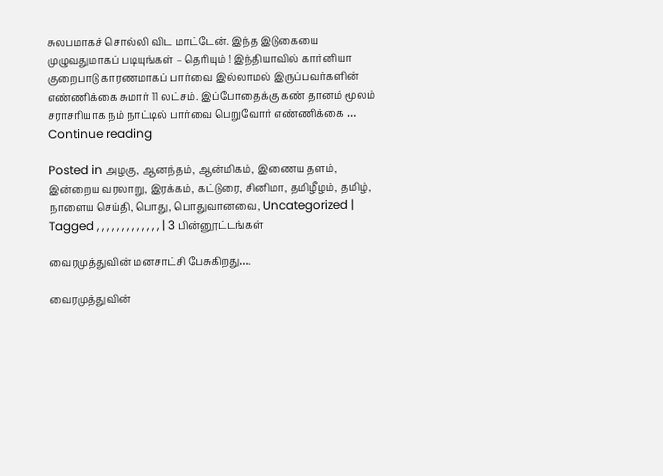சுலபமாகச் சொல்லி விட மாட்டேன். இந்த இடுகையை முழுவதுமாகப் படியுங்கள் – தெரியும் ! இந்தியாவில் கார்னியா குறைபாடு காரணமாகப் பார்வை இல்லாமல் இருப்பவர்களின் எண்ணிக்கை சுமார் 11 லட்சம். இப்போதைக்கு கண் தானம் மூலம் சராசரியாக நம் நாட்டில் பார்வை பெறுவோர் எண்ணிக்கை … Continue reading

Posted in அழகு, ஆனந்தம், ஆன்மிகம், இணைய தளம், இன்றைய வரலாறு, இரக்கம், கட்டுரை, சினிமா, தமிழீழம், தமிழ், நாளைய செய்தி, பொது, பொதுவானவை, Uncategorized | Tagged , , , , , , , , , , , , , | 3 பின்னூட்டங்கள்

வைரமுத்துவின் மனசாட்சி பேசுகிறது….

வைரமுத்துவின்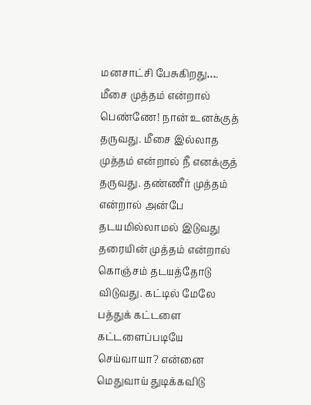மனசாட்சி பேசுகிறது…. மீசை முத்தம் என்றால் பெண்ணே! நான் உனக்குத் தருவது. மீசை இல்லாத முத்தம் என்றால் நீ எனக்குத் தருவது. தண்ணீர் முத்தம் என்றால் அன்பே தடயமில்லாமல் இடுவது தரையின் முத்தம் என்றால் கொஞ்சம் தடயத்தோடு விடுவது. கட்டில் மேலே பத்துக் கட்டளை கட்டளைப்படியே செய்வாயா? என்னை மெதுவாய் துடிக்கவிடு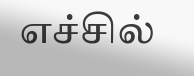எச்சில்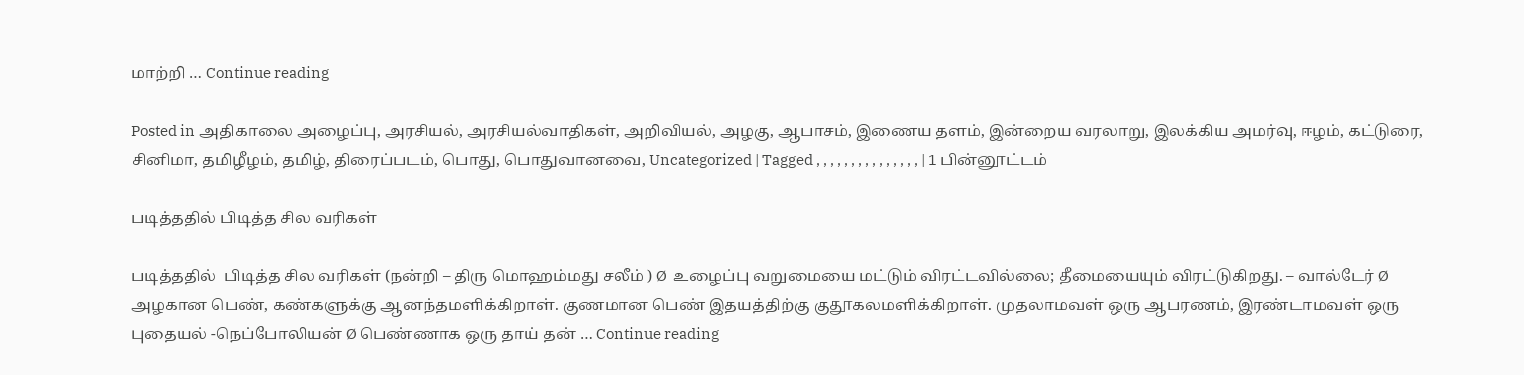மாற்றி … Continue reading

Posted in அதிகாலை அழைப்பு, அரசியல், அரசியல்வாதிகள், அறிவியல், அழகு, ஆபாசம், இணைய தளம், இன்றைய வரலாறு, இலக்கிய அமர்வு, ஈழம், கட்டுரை, சினிமா, தமிழீழம், தமிழ், திரைப்படம், பொது, பொதுவானவை, Uncategorized | Tagged , , , , , , , , , , , , , , , | 1 பின்னூட்டம்

படித்ததில் பிடித்த சில வரிகள்

படித்ததில்  பிடித்த சில வரிகள் (நன்றி – திரு மொஹம்மது சலீம் ) Ø  உழைப்பு வறுமையை மட்டும் விரட்டவில்லை; தீமையையும் விரட்டுகிறது. – வால்டேர் Ø அழகான பெண், கண்களுக்கு ஆனந்தமளிக்கிறாள். குணமான பெண் இதயத்திற்கு குதூகலமளிக்கிறாள். முதலாமவள் ஒரு ஆபரணம், இரண்டாமவள் ஒரு புதையல் -நெப்போலியன் Ø பெண்ணாக ஒரு தாய் தன் … Continue reading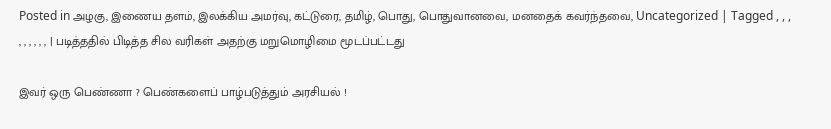Posted in அழகு, இணைய தளம், இலக்கிய அமர்வு, கட்டுரை, தமிழ், பொது, பொதுவானவை, மனதைக் கவர்ந்தவை, Uncategorized | Tagged , , , , , , , , , | படித்ததில் பிடித்த சில வரிகள் அதற்கு மறுமொழிமை மூடப்பட்டது

இவர் ஒரு பெண்ணா ? பெண்களைப் பாழ்படுத்தும் அரசியல் !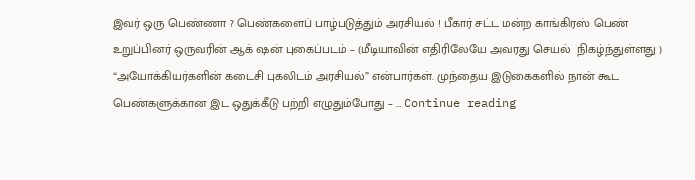இவர் ஒரு பெண்ணா ? பெண்களைப் பாழ்படுத்தும் அரசியல் ! பீகார் சட்ட மன்ற காங்கிரஸ் பெண் உறுப்பினர் ஒருவரின் ஆக் ஷன் புகைப்படம் – (மீடியாவின் எதிரிலேயே அவரது செயல்  நிகழ்ந்துள்ளது ) “அயோக்கியர்களின் கடைசி புகலிடம் அரசியல்” என்பார்கள். முந்தைய இடுகைகளில் நான் கூட பெண்களுக்கான இட ஒதுக்கீடு பற்றி எழுதும்போது – … Continue reading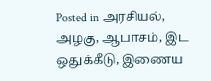Posted in அரசியல், அழகு, ஆபாசம், இட ஒதுக்கீடு, இணைய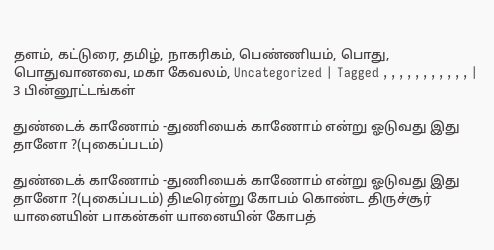தளம், கட்டுரை, தமிழ், நாகரிகம், பெண்ணியம், பொது, பொதுவானவை, மகா கேவலம், Uncategorized | Tagged , , , , , , , , , , , | 3 பின்னூட்டங்கள்

துண்டைக் காணோம் -துணியைக் காணோம் என்று ஓடுவது இது தானோ ?(புகைப்படம்)

துண்டைக் காணோம் -துணியைக் காணோம் என்று ஓடுவது இது தானோ ?(புகைப்படம்) திடீரென்று கோபம் கொண்ட திருச்சூர் யானையின் பாகன்கள் யானையின் கோபத்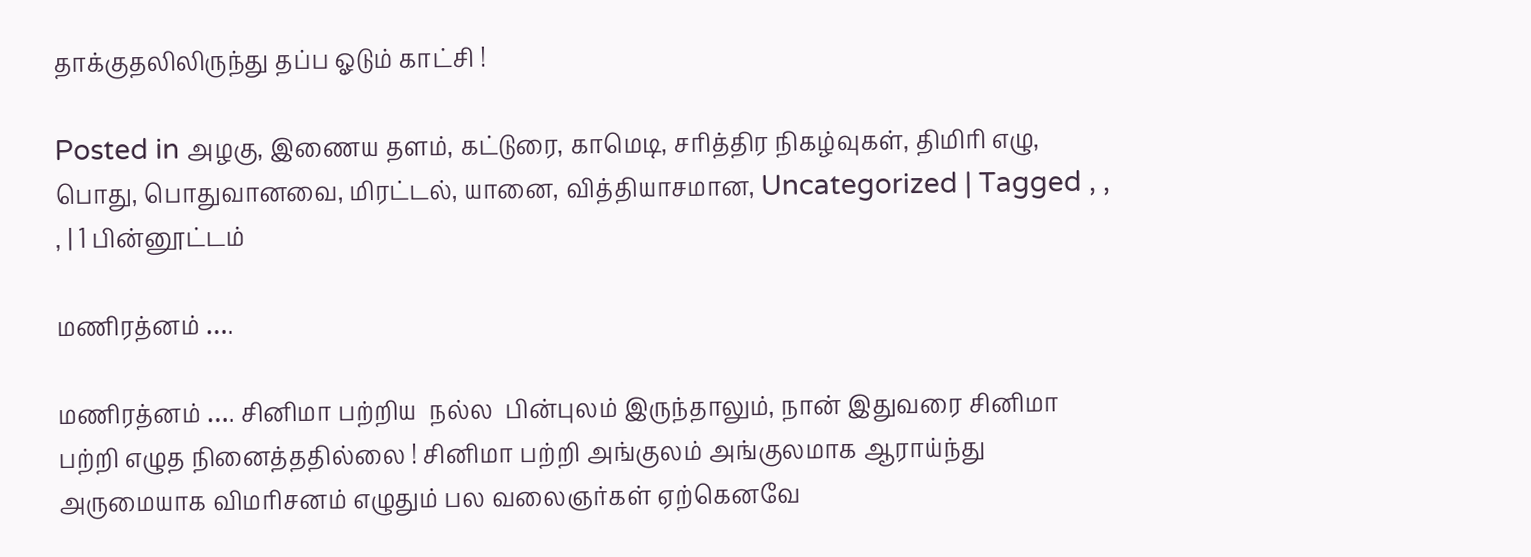தாக்குதலிலிருந்து தப்ப ஓடும் காட்சி !

Posted in அழகு, இணைய தளம், கட்டுரை, காமெடி, சரித்திர நிகழ்வுகள், திமிரி எழு, பொது, பொதுவானவை, மிரட்டல், யானை, வித்தியாசமான, Uncategorized | Tagged , , , | 1 பின்னூட்டம்

மணிரத்னம் ….

மணிரத்னம் …. சினிமா பற்றிய  நல்ல  பின்புலம் இருந்தாலும், நான் இதுவரை சினிமா பற்றி எழுத நினைத்ததில்லை ! சினிமா பற்றி அங்குலம் அங்குலமாக ஆராய்ந்து அருமையாக விமரிசனம் எழுதும் பல வலைஞர்கள் ஏற்கெனவே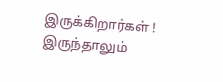இருக்கிறார்கள் ! இருந்தாலும்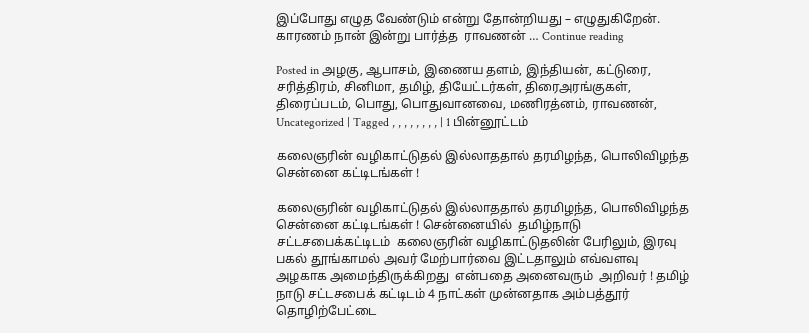இப்போது எழுத வேண்டும் என்று தோன்றியது – எழுதுகிறேன். காரணம் நான் இன்று பார்த்த  ராவணன் … Continue reading

Posted in அழகு, ஆபாசம், இணைய தளம், இந்தியன், கட்டுரை, சரித்திரம், சினிமா, தமிழ், தியேட்டர்கள், திரைஅரங்குகள், திரைப்படம், பொது, பொதுவானவை, மணிரத்னம், ராவணன், Uncategorized | Tagged , , , , , , , , | 1 பின்னூட்டம்

கலைஞரின் வழிகாட்டுதல் இல்லாததால் தரமிழந்த, பொலிவிழந்த சென்னை கட்டிடங்கள் !

கலைஞரின் வழிகாட்டுதல் இல்லாததால் தரமிழந்த, பொலிவிழந்த சென்னை கட்டிடங்கள் ! சென்னையில்  தமிழ்நாடு சட்டசபைக்கட்டிடம்  கலைஞரின் வழிகாட்டுதலின் பேரிலும், இரவு பகல் தூங்காமல் அவர் மேற்பார்வை இட்டதாலும் எவ்வளவு அழகாக அமைந்திருக்கிறது  என்பதை அனைவரும்  அறிவர் ! தமிழ் நாடு சட்டசபைக் கட்டிடம் 4 நாட்கள் முன்னதாக அம்பத்தூர் தொழிற்பேட்டை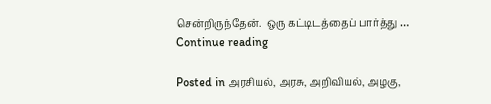சென்றிருந்தேன்.  ஒரு கட்டிடத்தைப் பார்த்து … Continue reading

Posted in அரசியல், அரசு, அறிவியல், அழகு,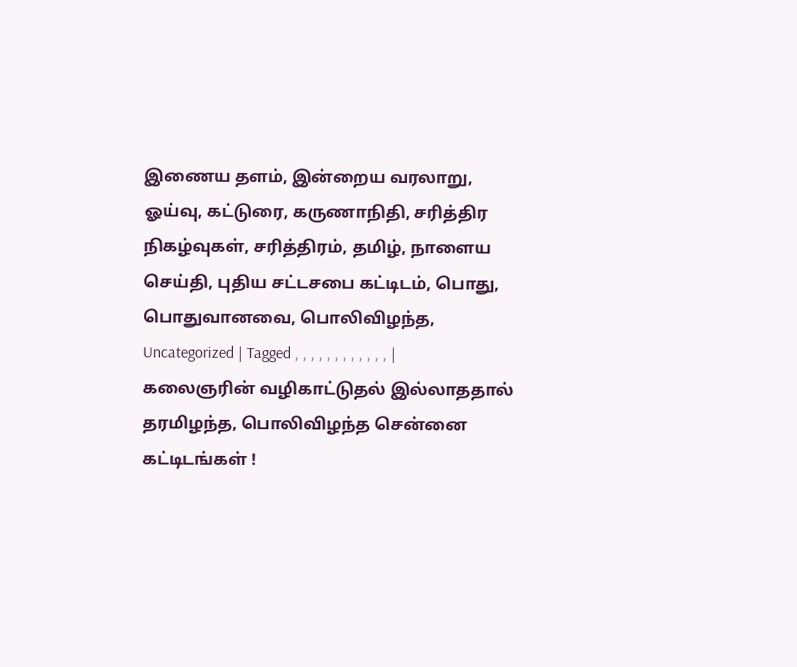இணைய தளம், இன்றைய வரலாறு, ஓய்வு, கட்டுரை, கருணாநிதி, சரித்திர நிகழ்வுகள், சரித்திரம், தமிழ், நாளைய செய்தி, புதிய சட்டசபை கட்டிடம், பொது, பொதுவானவை, பொலிவிழந்த, Uncategorized | Tagged , , , , , , , , , , , , | கலைஞரின் வழிகாட்டுதல் இல்லாததால் தரமிழந்த, பொலிவிழந்த சென்னை கட்டிடங்கள் !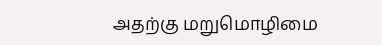அதற்கு மறுமொழிமை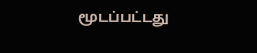மூடப்பட்டது